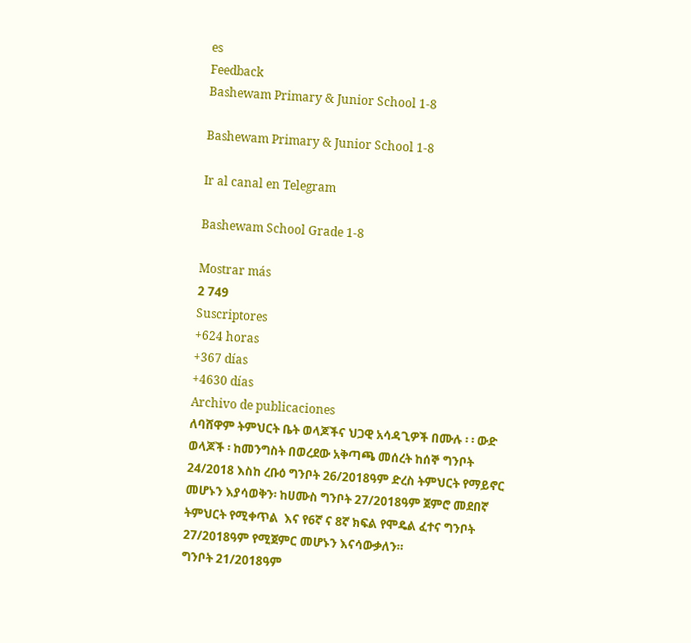es
Feedback
Bashewam Primary & Junior School 1-8

Bashewam Primary & Junior School 1-8

Ir al canal en Telegram

Bashewam School Grade 1-8

Mostrar más
2 749
Suscriptores
+624 horas
+367 días
+4630 días
Archivo de publicaciones
ለባሸዋም ትምህርት ቤት ወላጆችና ህጋዊ አሳዳጊዎች በሙሉ ፡ ፡ ውድ ወላጆች ፡ ከመንግስት በወረደው አቅጣጫ መሰረት ከሰኞ ግንቦት 24/2018 እስከ ረቡዕ ግንቦት 26/2018ዓም ድረስ ትምህርት የማይኖር መሆኑን እያሳወቅን፡ ከሀሙስ ግንቦት 27/2018ዓም ጀምሮ መደበኛ ትምህርት የሚቀጥል  እና የ6ኛ ና 8ኛ ክፍል የሞዴል ፈተና ግንቦት 27/2018ዓም የሚጀምር መሆኑን እናሳውቃለን።                            ግንቦት 21/2018ዓም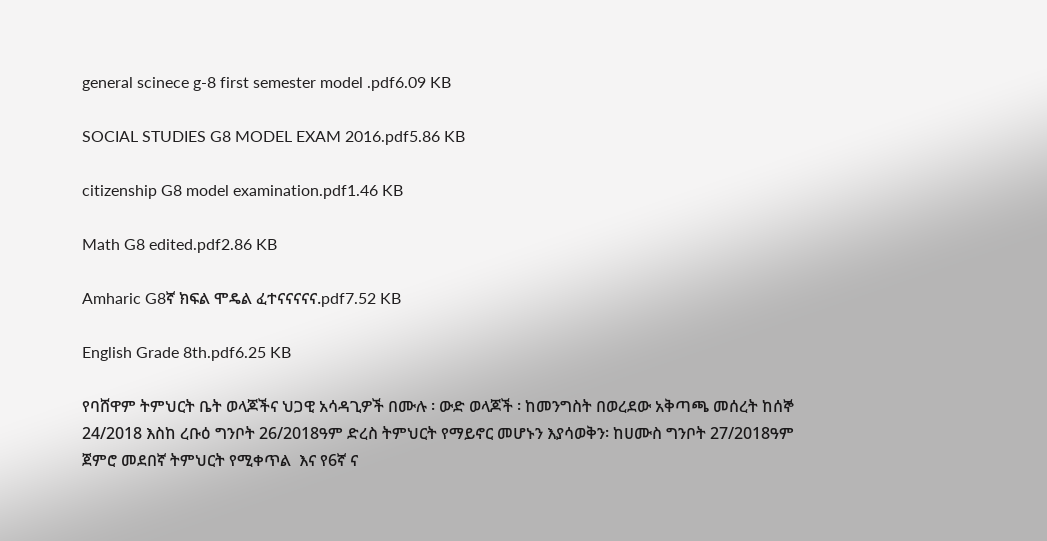general scinece g-8 first semester model .pdf6.09 KB

SOCIAL STUDIES G8 MODEL EXAM 2016.pdf5.86 KB

citizenship G8 model examination.pdf1.46 KB

Math G8 edited.pdf2.86 KB

Amharic G8ኛ ክፍል ሞዴል ፈተናናናናና.pdf7.52 KB

English Grade 8th.pdf6.25 KB

የባሸዋም ትምህርት ቤት ወላጆችና ህጋዊ አሳዳጊዎች በሙሉ ፡ ውድ ወላጆች ፡ ከመንግስት በወረደው አቅጣጫ መሰረት ከሰኞ 24/2018 እስከ ረቡዕ ግንቦት 26/2018ዓም ድረስ ትምህርት የማይኖር መሆኑን እያሳወቅን፡ ከሀሙስ ግንቦት 27/2018ዓም ጀምሮ መደበኛ ትምህርት የሚቀጥል  እና የ6ኛ ና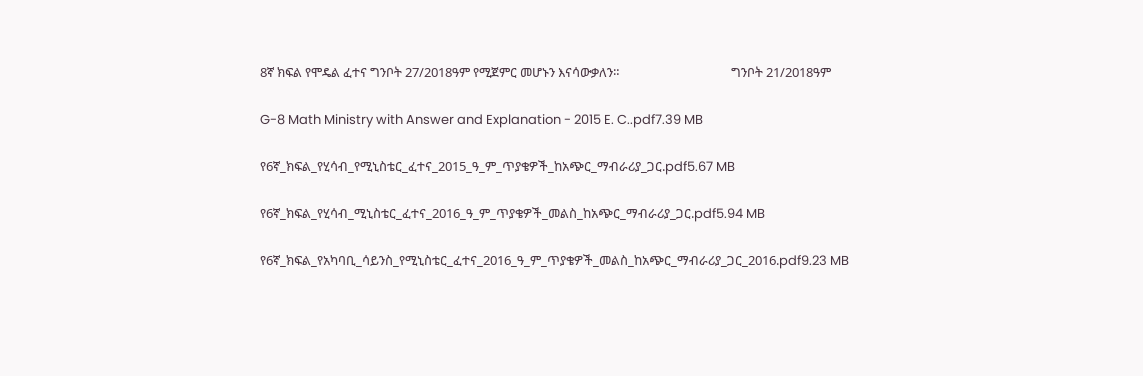8ኛ ክፍል የሞዴል ፈተና ግንቦት 27/2018ዓም የሚጀምር መሆኑን እናሳውቃለን።                                     ግንቦት 21/2018ዓም

G-8 Math Ministry with Answer and Explanation - 2015 E. C..pdf7.39 MB

የ6ኛ_ክፍል_የሂሳብ_የሚኒስቴር_ፈተና_2015_ዓ_ም_ጥያቄዎች_ከአጭር_ማብራሪያ_ጋር.pdf5.67 MB

የ6ኛ_ክፍል_የሂሳብ_ሚኒስቴር_ፈተና_2016_ዓ_ም_ጥያቄዎች_መልስ_ከአጭር_ማብራሪያ_ጋር.pdf5.94 MB

የ6ኛ_ክፍል_የአካባቢ_ሳይንስ_የሚኒስቴር_ፈተና_2016_ዓ_ም_ጥያቄዎች_መልስ_ከአጭር_ማብራሪያ_ጋር_2016.pdf9.23 MB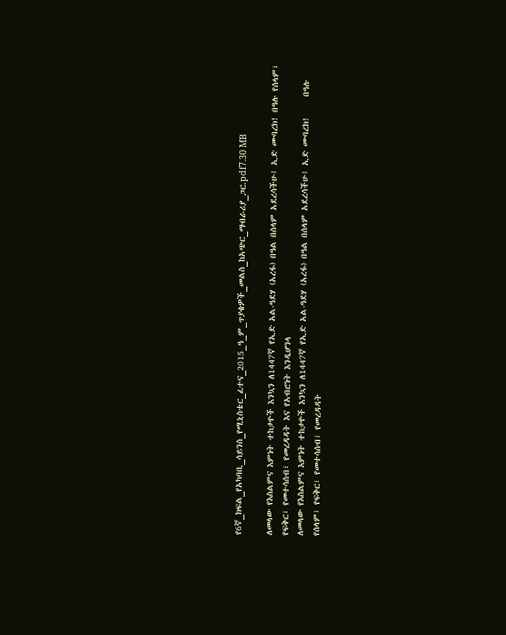የ6ኛ_ክፍል_የአካባቢ_ሳይንስ_የሚኒስቴር_ፈተና_2015_ዓ_ም_ጥያቄዎች_መልስ_ከአጭር_ማብራሪያ_ጋር.pdf7.30 MB

ለመላው የእስልምና እምነት ተከታዮች እንኳን ለ1447ኛ የኢድ አል-ዓደሃ (አረፋ) በዓል በሰላም አደረሳችሁ፤ ኢድ ሙባረክ! በዓሉ የሰላም፣ የፍቅር፣ የመተሳሰብ፣ የመረዳዳት እና የአብሮነት እንዲሆንላ
ለመላው የእስልምና እምነት ተከታዮች እንኳን ለ1447ኛ የኢድ አል-ዓደሃ (አረፋ) በዓል በሰላም አደረሳችሁ፤ ኢድ ሙባረክ!     በዓሉ የሰላም፣ የፍቅር፣ የመተሳሰብ፣ የመረዳዳት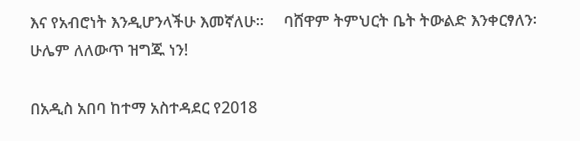እና የአብሮነት እንዲሆንላችሁ እመኛለሁ።     ባሸዋም ትምህርት ቤት ትውልድ እንቀርፃለን፡ ሁሌም ለለውጥ ዝግጁ ነን!

በአዲስ አበባ ከተማ አስተዳደር የ2018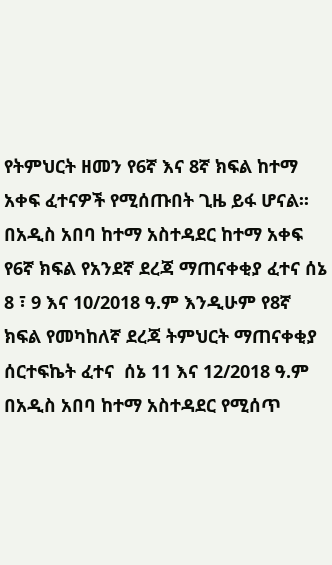የትምህርት ዘመን የ6ኛ እና 8ኛ ክፍል ከተማ አቀፍ ፈተናዎች የሚሰጡበት ጊዜ ይፋ ሆናል፡፡     በአዲስ አበባ ከተማ አስተዳደር ከተማ አቀፍ የ6ኛ ክፍል የአንደኛ ደረጃ ማጠናቀቂያ ፈተና ሰኔ 8 ፣ 9 እና 10/2018 ዓ.ም እንዲሁም የ8ኛ ክፍል የመካከለኛ ደረጃ ትምህርት ማጠናቀቂያ ሰርተፍኬት ፈተና  ሰኔ 11 እና 12/2018 ዓ.ም በአዲስ አበባ ከተማ አስተዳደር የሚሰጥ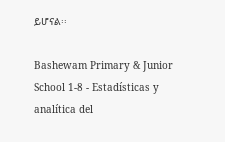ይሆናል፡፡

Bashewam Primary & Junior School 1-8 - Estadísticas y analítica del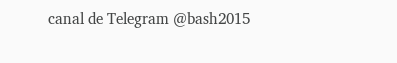canal de Telegram @bash2015